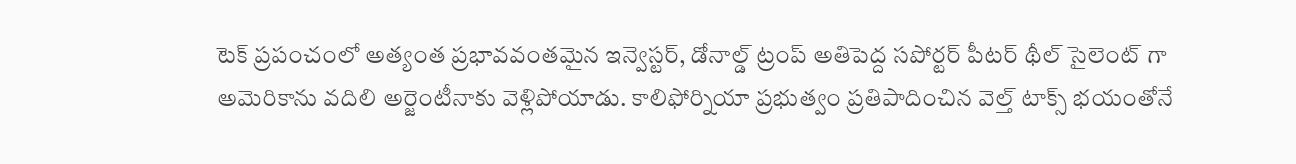టెక్ ప్రపంచంలో అత్యంత ప్రభావవంతమైన ఇన్వెస్టర్, డోనాల్డ్ ట్రంప్ అతిపెద్ద సపోర్టర్ పీటర్ థీల్ సైలెంట్ గా అమెరికాను వదిలి అర్జెంటీనాకు వెళ్లిపోయాడు. కాలిఫోర్నియా ప్రభుత్వం ప్రతిపాదించిన వెల్త్ టాక్స్ భయంతోనే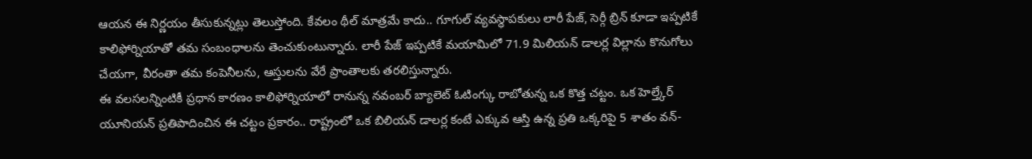ఆయన ఈ నిర్ణయం తీసుకున్నట్లు తెలుస్తోంది. కేవలం థీల్ మాత్రమే కాదు.. గూగుల్ వ్యవస్థాపకులు లారీ పేజ్, సెర్గీ బ్రిన్ కూడా ఇప్పటికే కాలిఫోర్నియాతో తమ సంబంధాలను తెంచుకుంటున్నారు. లారీ పేజ్ ఇప్పటికే మయామిలో 71.9 మిలియన్ డాలర్ల విల్లాను కొనుగోలు చేయగా, వీరంతా తమ కంపెనీలను, ఆస్తులను వేరే ప్రాంతాలకు తరలిస్తున్నారు.
ఈ వలసలన్నింటికీ ప్రధాన కారణం కాలిఫోర్నియాలో రానున్న నవంబర్ బ్యాలెట్ ఓటింగ్కు రాబోతున్న ఒక కొత్త చట్టం. ఒక హెల్త్కేర్ యూనియన్ ప్రతిపాదించిన ఈ చట్టం ప్రకారం.. రాష్ట్రంలో ఒక బిలియన్ డాలర్ల కంటే ఎక్కువ ఆస్తి ఉన్న ప్రతి ఒక్కరిపై 5 శాతం వన్-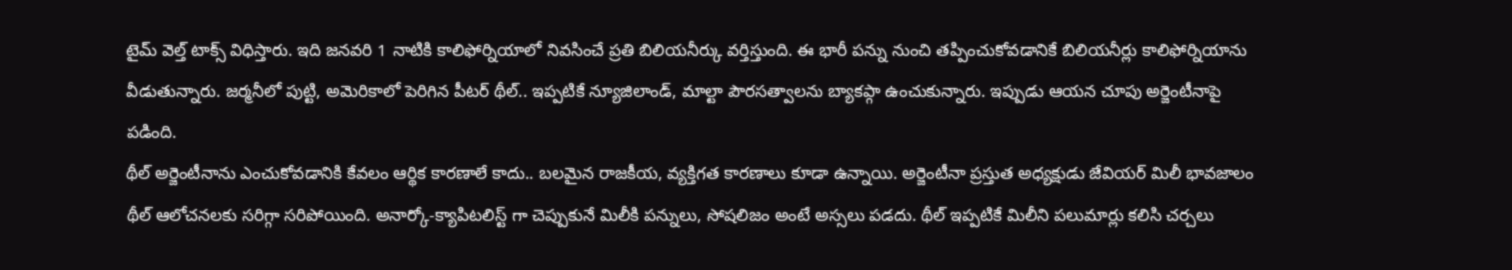టైమ్ వెల్త్ టాక్స్ విధిస్తారు. ఇది జనవరి 1 నాటికి కాలిఫోర్నియాలో నివసించే ప్రతి బిలియనీర్కు వర్తిస్తుంది. ఈ భారీ పన్ను నుంచి తప్పించుకోవడానికే బిలియనీర్లు కాలిఫోర్నియాను వీడుతున్నారు. జర్మనీలో పుట్టి, అమెరికాలో పెరిగిన పీటర్ థీల్.. ఇప్పటికే న్యూజిలాండ్, మాల్టా పౌరసత్వాలను బ్యాకప్గా ఉంచుకున్నారు. ఇప్పుడు ఆయన చూపు అర్జెంటీనాపై పడింది.
థీల్ అర్జెంటీనాను ఎంచుకోవడానికి కేవలం ఆర్థిక కారణాలే కాదు.. బలమైన రాజకీయ, వ్యక్తిగత కారణాలు కూడా ఉన్నాయి. అర్జెంటీనా ప్రస్తుత అధ్యక్షుడు జేవియర్ మిలీ భావజాలం థీల్ ఆలోచనలకు సరిగ్గా సరిపోయింది. అనార్కో-క్యాపిటలిస్ట్ గా చెప్పుకునే మిలీకి పన్నులు, సోషలిజం అంటే అస్సలు పడదు. థీల్ ఇప్పటికే మిలీని పలుమార్లు కలిసి చర్చలు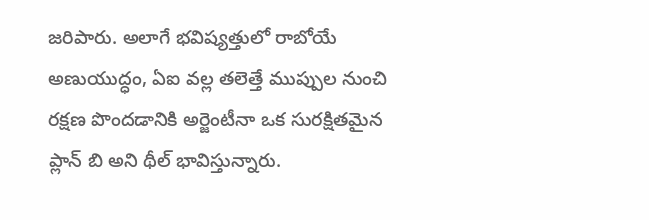జరిపారు. అలాగే భవిష్యత్తులో రాబోయే అణుయుద్ధం, ఏఐ వల్ల తలెత్తే ముప్పుల నుంచి రక్షణ పొందడానికి అర్జెంటీనా ఒక సురక్షితమైన ప్లాన్ బి అని థీల్ భావిస్తున్నారు.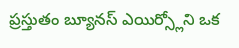ప్రస్తుతం బ్యూనస్ ఎయిర్స్లోని ఒక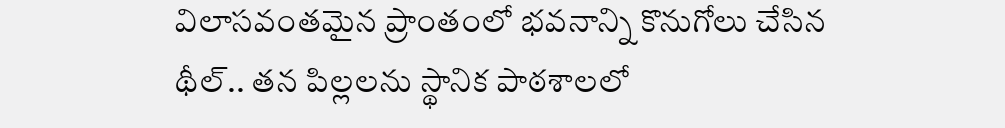విలాసవంతమైన ప్రాంతంలో భవనాన్ని కొనుగోలు చేసిన థీల్.. తన పిల్లలను స్థానిక పాఠశాలలో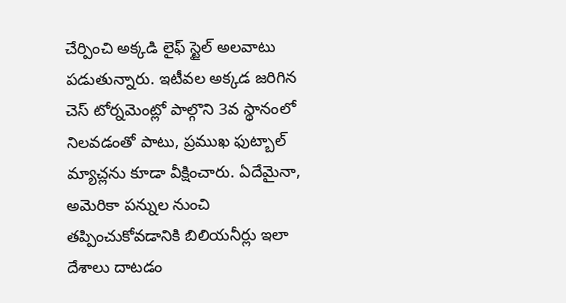చేర్పించి అక్కడి లైఫ్ స్టైల్ అలవాటు పడుతున్నారు. ఇటీవల అక్కడ జరిగిన చెస్ టోర్నమెంట్లో పాల్గొని 3వ స్థానంలో నిలవడంతో పాటు, ప్రముఖ ఫుట్బాల్ మ్యాచ్లను కూడా వీక్షించారు. ఏదేమైనా, అమెరికా పన్నుల నుంచి తప్పించుకోవడానికి బిలియనీర్లు ఇలా దేశాలు దాటడం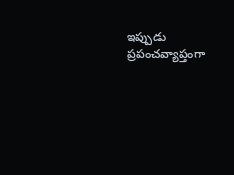ఇప్పుడు ప్రపంచవ్యాప్తంగా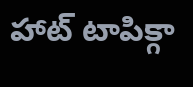హాట్ టాపిక్గా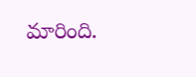మారింది.